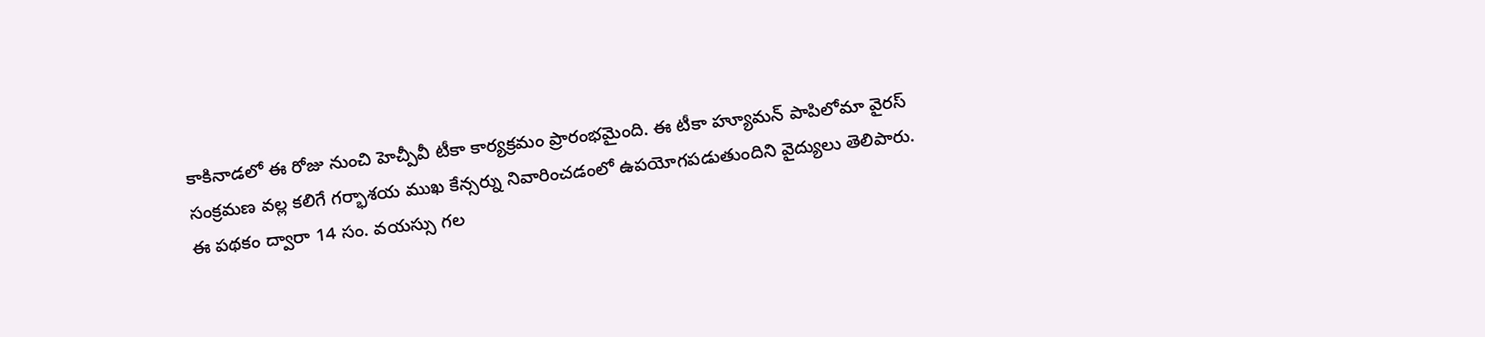కాకినాడలో ఈ రోజు నుంచి హెచ్పీవీ టీకా కార్యక్రమం ప్రారంభమైంది. ఈ టీకా హ్యూమన్ పాపిలోమా వైరస్ సంక్రమణ వల్ల కలిగే గర్భాశయ ముఖ కేన్సర్ను నివారించడంలో ఉపయోగపడుతుందిని వైద్యులు తెలిపారు. ఈ పథకం ద్వారా 14 సం. వయస్సు గల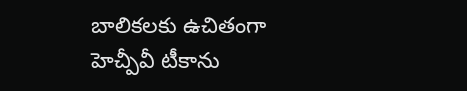బాలికలకు ఉచితంగా హెచ్పీవీ టీకాను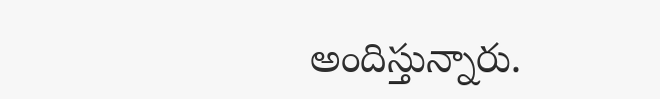అందిస్తున్నారు.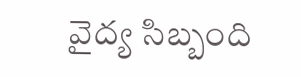వైద్య సిబ్బంది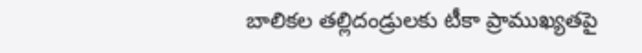బాలికల తల్లిదండ్రులకు టీకా ప్రాముఖ్యతపై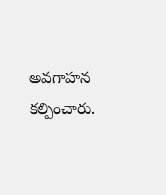అవగాహన కల్పించారు.